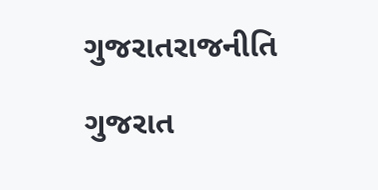ગુજરાતરાજનીતિ

ગુજરાત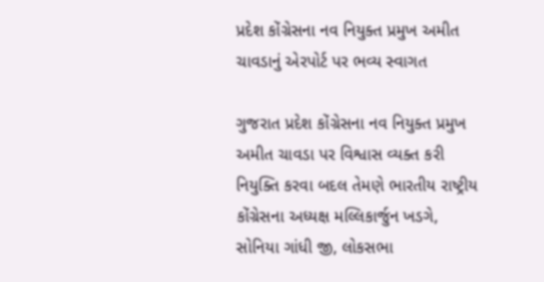પ્રદેશ કોંગ્રેસના નવ નિયુક્ત પ્રમુખ અમીત ચાવડાનું એરપોર્ટ પર ભવ્ય સ્વાગત

ગુજરાત પ્રદેશ કોંગ્રેસના નવ નિયુક્ત પ્રમુખ અમીત ચાવડા પર વિશ્વાસ વ્યક્ત કરી નિયુક્તિ કરવા બદલ તેમણે ભારતીય રાષ્ટ્રીય કોંગ્રેસના અધ્યક્ષ મલ્લિકાર્જુન ખડગે,  સોનિયા ગાંધી જી, લોકસભા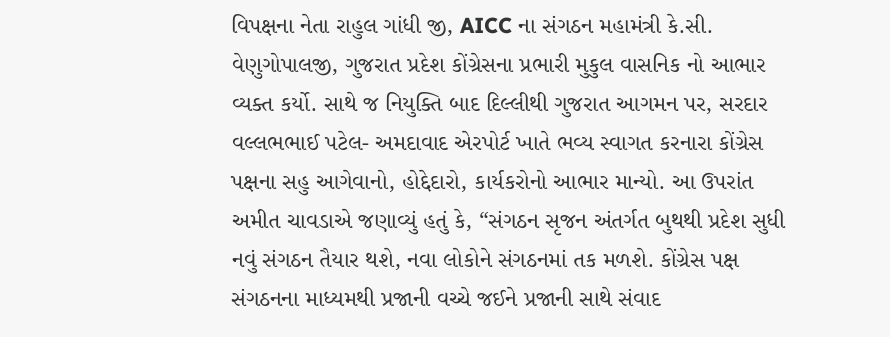વિપક્ષના નેતા રાહુલ ગાંધી જી, AICC ના સંગઠન મહામંત્રી કે.સી. વેણુગોપાલજી, ગુજરાત પ્રદેશ કોંગ્રેસના પ્રભારી મુકુલ વાસનિક નો આભાર વ્યક્ત કર્યો. સાથે જ નિયુક્તિ બાદ દિલ્લીથી ગુજરાત આગમન પર, સરદાર વલ્લભભાઈ પટેલ- અમદાવાદ એરપોર્ટ ખાતે ભવ્ય સ્વાગત કરનારા કોંગ્રેસ પક્ષના સહુ આગેવાનો, હોદ્દેદારો, કાર્યકરોનો આભાર માન્યો. આ ઉપરાંત અમીત ચાવડાએ જણાવ્યું હતું કે, “સંગઠન સૃજન અંતર્ગત બુથથી પ્રદેશ સુધી નવું સંગઠન તૈયાર થશે, નવા લોકોને સંગઠનમાં તક મળશે. કોંગ્રેસ પક્ષ સંગઠનના માધ્યમથી પ્રજાની વચ્ચે જઈને પ્રજાની સાથે સંવાદ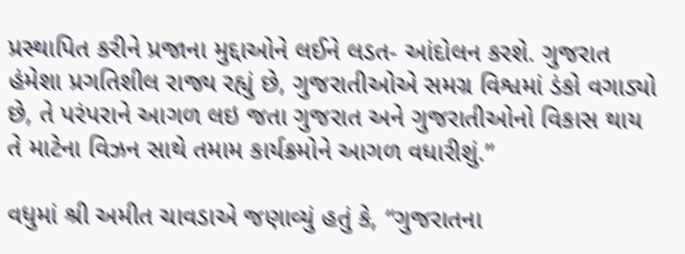પ્રસ્થાપિત કરીને પ્રજાના મુદ્દાઓને લઈને લડત- આંદોલન કરશે. ગુજરાત હંમેશા પ્રગતિશીલ રાજ્ય રહ્યું છે, ગુજરાતીઓએ સમગ્ર વિશ્વમાં ડંકો વગાડ્યો છે, તે પરંપરાને આગળ લઇ જતા ગુજરાત અને ગુજરાતીઓનો વિકાસ થાય તે માટેના વિઝન સાથે તમામ કાર્યક્રમોને આગળ વધારીશું.”

વધુમાં શ્રી અમીત ચાવડાએ જણાવ્યું હતું કે, “ગુજરાતના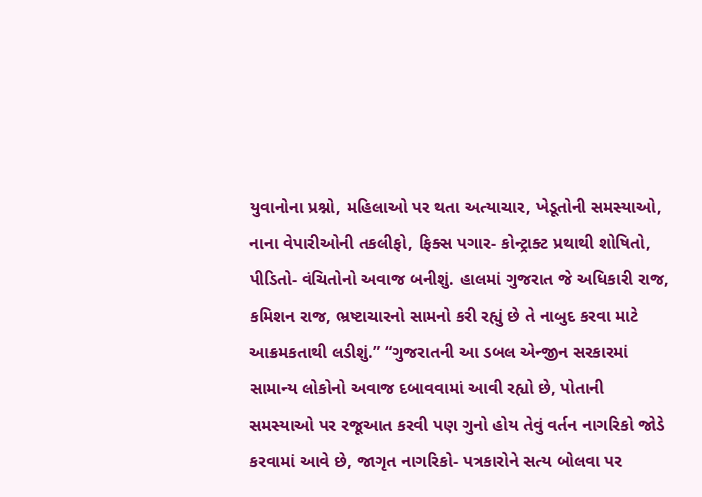યુવાનોના પ્રશ્નો, મહિલાઓ પર થતા અત્યાચાર, ખેડૂતોની સમસ્યાઓ, નાના વેપારીઓની તકલીફો, ફિક્સ પગાર- કોન્ટ્રાક્ટ પ્રથાથી શોષિતો, પીડિતો- વંચિતોનો અવાજ બનીશું. હાલમાં ગુજરાત જે અધિકારી રાજ, કમિશન રાજ, ભ્રષ્ટાચારનો સામનો કરી રહ્યું છે તે નાબુદ કરવા માટે આક્રમકતાથી લડીશું.” “ગુજરાતની આ ડબલ એન્જીન સરકારમાં સામાન્ય લોકોનો અવાજ દબાવવામાં આવી રહ્યો છે, પોતાની સમસ્યાઓ પર રજૂઆત કરવી પણ ગુનો હોય તેવું વર્તન નાગરિકો જોડે કરવામાં આવે છે, જાગૃત નાગરિકો- પત્રકારોને સત્ય બોલવા પર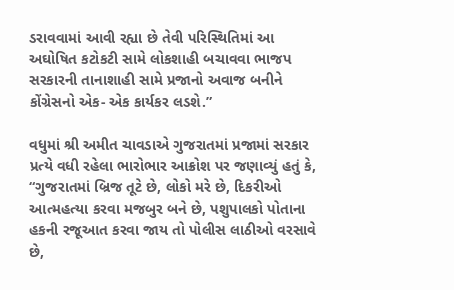ડરાવવામાં આવી રહ્યા છે તેવી પરિસ્થિતિમાં આ અઘોષિત કટોકટી સામે લોકશાહી બચાવવા ભાજપ સરકારની તાનાશાહી સામે પ્રજાનો અવાજ બનીને કોંગ્રેસનો એક- એક કાર્યકર લડશે.”

વધુમાં શ્રી અમીત ચાવડાએ ગુજરાતમાં પ્રજામાં સરકાર પ્રત્યે વધી રહેલા ભારોભાર આક્રોશ પર જણાવ્યું હતું કે, “ગુજરાતમાં બ્રિજ તૂટે છે, લોકો મરે છે, દિકરીઓ આત્મહત્યા કરવા મજબુર બને છે, પશુપાલકો પોતાના હકની રજૂઆત કરવા જાય તો પોલીસ લાઠીઓ વરસાવે છે,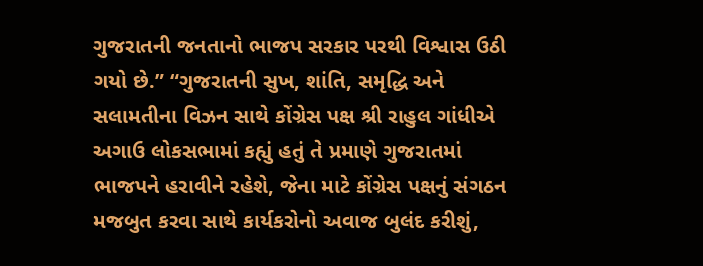ગુજરાતની જનતાનો ભાજપ સરકાર પરથી વિશ્વાસ ઉઠી ગયો છે.” “ગુજરાતની સુખ, શાંતિ, સમૃદ્ધિ અને સલામતીના વિઝન સાથે કોંગ્રેસ પક્ષ શ્રી રાહુલ ગાંધીએ અગાઉ લોકસભામાં કહ્યું હતું તે પ્રમાણે ગુજરાતમાં ભાજપને હરાવીને રહેશે, જેના માટે કોંગ્રેસ પક્ષનું સંગઠન મજબુત કરવા સાથે કાર્યકરોનો અવાજ બુલંદ કરીશું,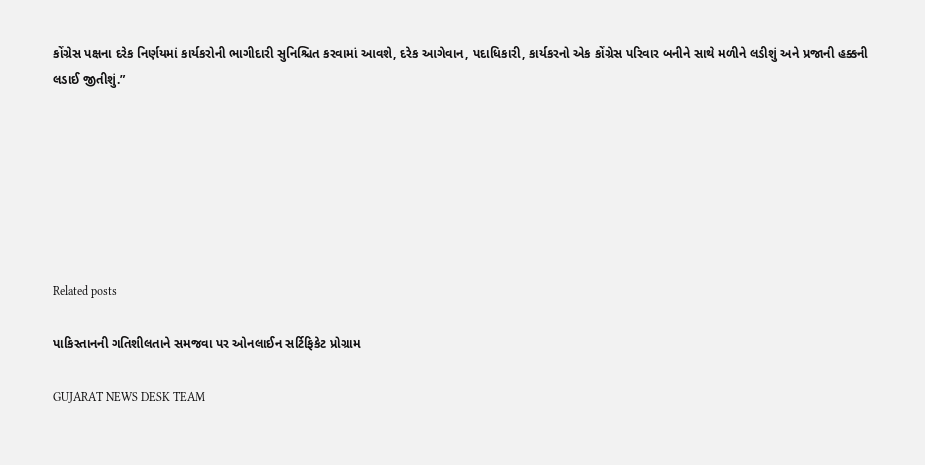કોંગ્રેસ પક્ષના દરેક નિર્ણયમાં કાર્યકરોની ભાગીદારી સુનિશ્ચિત કરવામાં આવશે, દરેક આગેવાન, પદાધિકારી, કાર્યકરનો એક કોંગ્રેસ પરિવાર બનીને સાથે મળીને લડીશું અને પ્રજાની હક્કની લડાઈ જીતીશું.”







Related posts

પાકિસ્તાનની ગતિશીલતાને સમજવા પર ઓનલાઈન સર્ટિફિકેટ પ્રોગ્રામ

GUJARAT NEWS DESK TEAM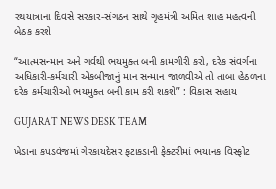રથયાત્રાના દિવસે સરકાર-સંગઠન સાથે ગૃહમંત્રી અમિત શાહ મહત્વની બેઠક કરશે

“આત્મસન્માન અને ગર્વથી ભયમુક્ત બની કામગીરી કરો, દરેક સંવર્ગના અધિકારી-કર્મચારી એકબીજાનું માન સન્માન જાળવીએ તો તાબા હેઠળના દરેક કર્મચારીઓ ભયમુક્ત બની કામ કરી શકશે” : વિકાસ સહાય

GUJARAT NEWS DESK TEAM

ખેડાના કપડવંજમાં ગેરકાયદેસર ફટાકડાની ફેક્ટરીમાં ભયાનક વિસ્ફોટ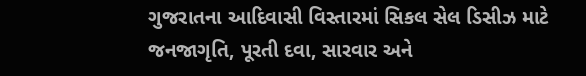ગુજરાતના આદિવાસી વિસ્તારમાં સિકલ સેલ ડિસીઝ માટે જનજાગૃતિ, પૂરતી દવા, સારવાર અને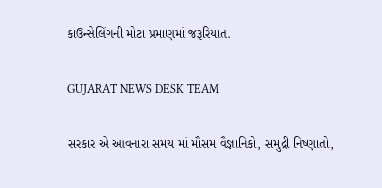કાઉન્સેલિંગની મોટા પ્રમાણમાં જરૂરિયાત.

GUJARAT NEWS DESK TEAM

સરકાર એ આવનારા સમય માં મૌસમ વૈજ્ઞાનિકો, સમુદ્રી નિષ્ણાતો,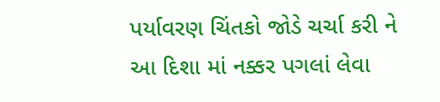પર્યાવરણ ચિંતકો જોડે ચર્ચા કરી ને આ દિશા માં નક્કર પગલાં લેવા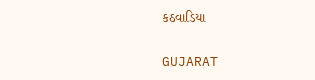કઠવાડિયા

GUJARAT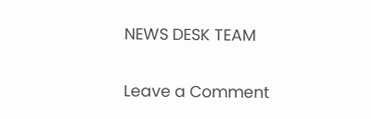NEWS DESK TEAM

Leave a Comment